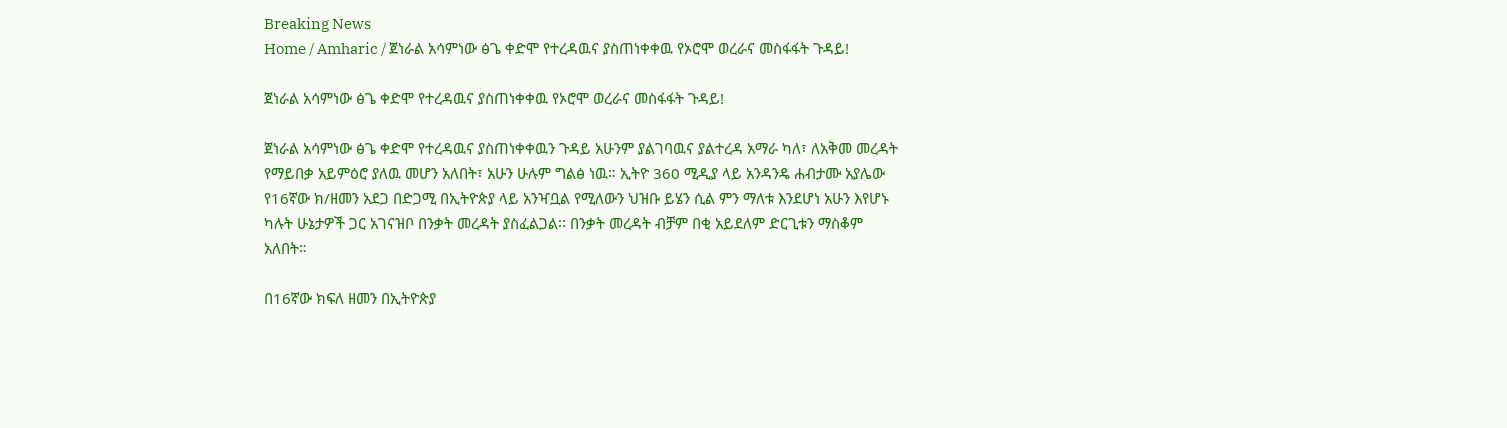Breaking News
Home / Amharic / ጀነራል አሳምነው ፅጌ ቀድሞ የተረዳዉና ያስጠነቀቀዉ የኦሮሞ ወረራና መስፋፋት ጉዳይ!

ጀነራል አሳምነው ፅጌ ቀድሞ የተረዳዉና ያስጠነቀቀዉ የኦሮሞ ወረራና መስፋፋት ጉዳይ!

ጀነራል አሳምነው ፅጌ ቀድሞ የተረዳዉና ያስጠነቀቀዉን ጉዳይ አሁንም ያልገባዉና ያልተረዳ አማራ ካለ፣ ለአቅመ መረዳት የማይበቃ አይምዕሮ ያለዉ መሆን አለበት፣ አሁን ሁሉም ግልፅ ነዉ። ኢትዮ 360 ሚዲያ ላይ አንዳንዴ ሐብታሙ አያሌው የ16ኛው ክ/ዘመን አደጋ በድጋሚ በኢትዮጵያ ላይ አንዣቧል የሚለውን ህዝቡ ይሄን ሲል ምን ማለቱ እንደሆነ አሁን እየሆኑ ካሉት ሁኔታዎች ጋር አገናዝቦ በንቃት መረዳት ያስፈልጋል፡፡ በንቃት መረዳት ብቻም በቂ አይደለም ድርጊቱን ማስቆም አለበት።

በ16ኛው ክፍለ ዘመን በኢትዮጵያ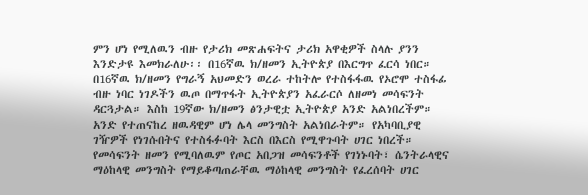ምን ሆነ የሚለዉን ብዙ የታሪክ መጽሐፍትና ታሪክ አዋቂዎች ስላሉ ያንን እንድታዩ እመክራለሁ፡፡ በ16ኛዉ ክ/ዘመን ኢትዮጵያ በእርግጥ ፈርሳ ነበር። በ16ኛዉ ክ/ዘመን የግራኝ አህመድን ወረራ ተከትሎ የተስፋፋዉ የኦሮሞ ተስፋፊ ብዙ ነባር ነገዶችን ዉጦ በማጥፋት ኢትዮጵያን አፈራርሶ ለዘመነ መሳፍንት ዳርጓታል። እስከ 19ኛው ክ/ዘመን ፅንታዊቷ ኢትዮጵያ አንድ አልነበረችም። አንድ የተጠናከረ ዘዉዳዊም ሆነ ሌላ መንግስት አልነበራትም። የአካባቢያዊ ገዥዎች የነገሱበትና የተስፋፉባት እርስ በእርስ የሚዋጉባት ሀገር ነበረች። የመሳፍንት ዘመን የሚባለዉም የጦር አበጋዝ መሳፍንቶች የገነኑባት፣ ሴንትራላዊና ማዕከላዊ መንግስት የማይቆጣጠራቸዉ ማዕከላዊ መንግስት የፈረሰባት ሀገር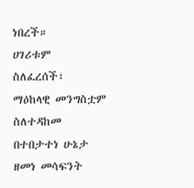ነበረች።
ሀገሪቱም ስለፈረሰች፣ ማዕከላዊ መንግስቷም ስለተዳከመ በተበታተነ ሁኔታ ዘመነ መሳፍንት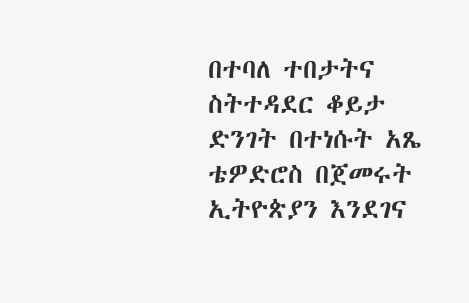በተባለ ተበታትና ስትተዳደር ቆይታ ድንገት በተነሱት አጼ ቴዎድሮስ በጀመሩት ኢትዮጵያን እንደገና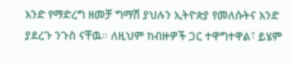አንድ የማድረግ ዘመቻ ግማሽ ያህሉን ኢትዮጵያ የመለሱትና አንድ ያደረጉ ንጉስ ናቸዉ። ለዚህም ከብዙዎች ጋር ተዋግተዋል፣ ይሄም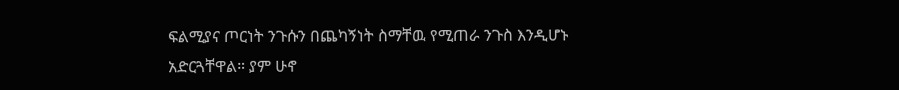ፍልሚያና ጦርነት ንጉሱን በጨካኝነት ስማቸዉ የሚጠራ ንጉስ እንዲሆኑ አድርጓቸዋል። ያም ሁኖ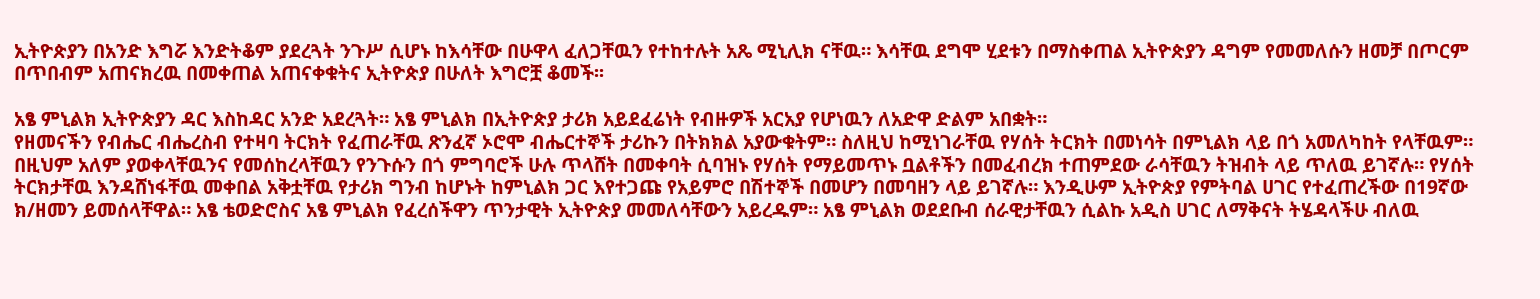ኢትዮጵያን በአንድ እግሯ እንድትቆም ያደረጓት ንጉሥ ሲሆኑ ከእሳቸው በሁዋላ ፈለጋቸዉን የተከተሉት አጼ ሚኒሊክ ናቸዉ። እሳቸዉ ደግሞ ሂደቱን በማስቀጠል ኢትዮጵያን ዳግም የመመለሱን ዘመቻ በጦርም በጥበብም አጠናክረዉ በመቀጠል አጠናቀቁትና ኢትዮጵያ በሁለት እግሮቿ ቆመች፡፡

አፄ ምኒልክ ኢትዮጵያን ዳር እስከዳር አንድ አደረጓት። አፄ ምኒልክ በኢትዮጵያ ታሪክ አይደፈሬነት የብዙዎች አርአያ የሆነዉን ለአድዋ ድልም አበቋት።
የዘመናችን የብሔር ብሔረስብ የተዛባ ትርክት የፈጠራቸዉ ጽንፈኛ ኦሮሞ ብሔርተኞች ታሪኩን በትክክል አያውቁትም። ስለዚህ ከሚነገራቸዉ የሃሰት ትርክት በመነሳት በምኒልክ ላይ በጎ አመለካከት የላቸዉም። በዚህም አለም ያወቀላቸዉንና የመሰከረላቸዉን የንጉሱን በጎ ምግባሮች ሁሉ ጥላሸት በመቀባት ሲባዝኑ የሃሰት የማይመጥኑ ቧልቶችን በመፈብረክ ተጠምደው ራሳቸዉን ትዝብት ላይ ጥለዉ ይገኛሉ። የሃሰት ትርክታቸዉ እንዳሸነፋቸዉ መቀበል አቅቷቸዉ የታሪክ ግንብ ከሆኑት ከምኒልክ ጋር እየተጋጩ የአይምሮ በሽተኞች በመሆን በመባዘን ላይ ይገኛሉ። እንዲሁም ኢትዮጵያ የምትባል ሀገር የተፈጠረችው በ19ኛው ክ/ዘመን ይመሰላቸዋል። አፄ ቴወድሮስና አፄ ምኒልክ የፈረሰችዋን ጥንታዊት ኢትዮጵያ መመለሳቸውን አይረዱም። አፄ ምኒልክ ወደደቡብ ሰራዊታቸዉን ሲልኩ አዲስ ሀገር ለማቅናት ትሄዳላችሁ ብለዉ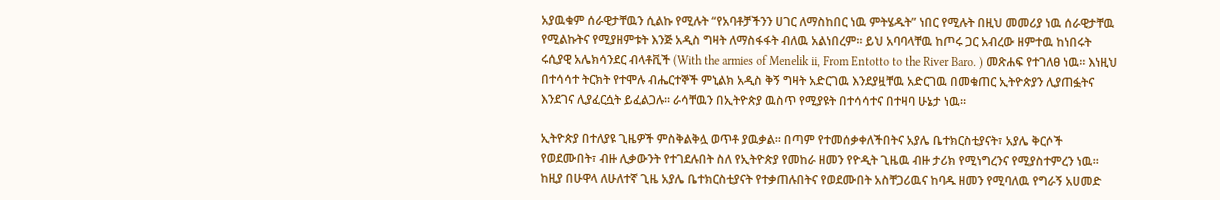አያዉቁም ሰራዊታቸዉን ሲልኩ የሚሉት “የአባቶቻችንን ሀገር ለማስከበር ነዉ ምትሄዱት” ነበር የሚሉት በዚህ መመሪያ ነዉ ሰራዊታቸዉ የሚልኩትና የሚያዘምቱት እንጅ አዲስ ግዛት ለማስፋፋት ብለዉ አልነበረም። ይህ አባባላቸዉ ከጦሩ ጋር አብረው ዘምተዉ ከነበሩት ሩሲያዊ አሌክሳንደር ብላቶቪች (With the armies of Menelik ii, From Entotto to the River Baro. ) መጽሐፍ የተገለፀ ነዉ። እነዚህ በተሳሳተ ትርክት የተሞሉ ብሔርተኞች ምኒልክ አዲስ ቅኝ ግዛት አድርገዉ እንደያዟቸዉ አድርገዉ በመቁጠር ኢትዮጵያን ሊያጠፏትና እንደገና ሊያፈርሷት ይፈልጋሉ፡፡ ራሳቸዉን በኢትዮጵያ ዉስጥ የሚያዩት በተሳሳተና በተዛባ ሁኔታ ነዉ።

ኢትዮጵያ በተለያዩ ጊዜዎች ምስቅልቅሏ ወጥቶ ያዉቃል። በጣም የተመሰቃቀለችበትና አያሌ ቤተክርስቲያናት፣ አያሌ ቅርሶች የወደሙበት፣ ብዙ ሊቃውንት የተገደሉበት ስለ የኢትዮጵያ የመከራ ዘመን የዮዲት ጊዜዉ ብዙ ታሪክ የሚነግረንና የሚያስተምረን ነዉ። ከዚያ በሁዋላ ለሁለተኛ ጊዜ አያሌ ቤተክርስቲያናት የተቃጠሉበትና የወደሙበት አስቸጋሪዉና ከባዱ ዘመን የሚባለዉ የግራኝ አሀመድ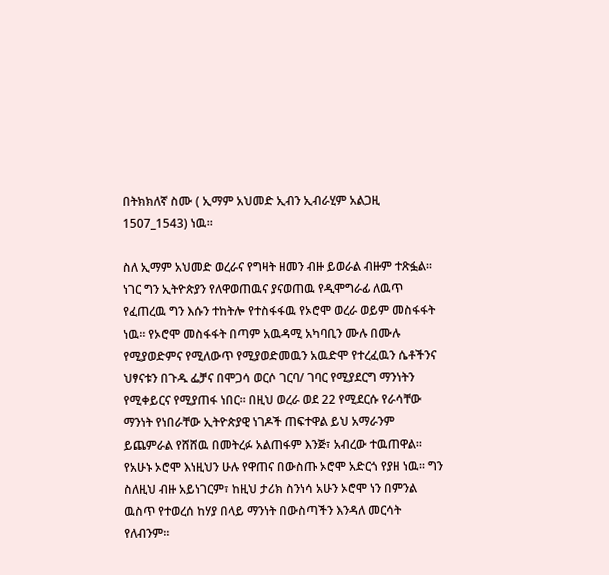በትክክለኛ ስሙ ( ኢማም አህመድ ኢብን ኢብራሂም አልጋዚ 1507_1543) ነዉ።

ስለ ኢማም አህመድ ወረራና የግዛት ዘመን ብዙ ይወራል ብዙም ተጽፏል፡፡ ነገር ግን ኢትዮጵያን የለዋወጠዉና ያናወጠዉ የዲሞግራፊ ለዉጥ የፈጠረዉ ግን እሱን ተከትሎ የተስፋፋዉ የኦሮሞ ወረራ ወይም መስፋፋት ነዉ። የኦሮሞ መስፋፋት በጣም አዉዳሚ አካባቢን ሙሉ በሙሉ የሚያወድምና የሚለውጥ የሚያወድመዉን አዉድሞ የተረፈዉን ሴቶችንና ህፃናቱን በጉዱ ፌቻና በሞጋሳ ወርሶ ገርባ/ ገባር የሚያደርግ ማንነትን የሚቀይርና የሚያጠፋ ነበር። በዚህ ወረራ ወደ 22 የሚደርሱ የራሳቸው ማንነት የነበራቸው ኢትዮጵያዊ ነገዶች ጠፍተዋል ይህ አማራንም ይጨምራል የሸሸዉ በመትረፉ አልጠፋም እንጅ፣ አብረው ተዉጠዋል። የአሁኑ ኦሮሞ እነዚህን ሁሉ የዋጠና በውስጡ ኦሮሞ አድርጎ የያዘ ነዉ። ግን ስለዚህ ብዙ አይነገርም፣ ከዚህ ታሪክ ስንነሳ አሁን ኦሮሞ ነን በምንል ዉስጥ የተወረሰ ከሃያ በላይ ማንነት በውስጣችን እንዳለ መርሳት የለብንም።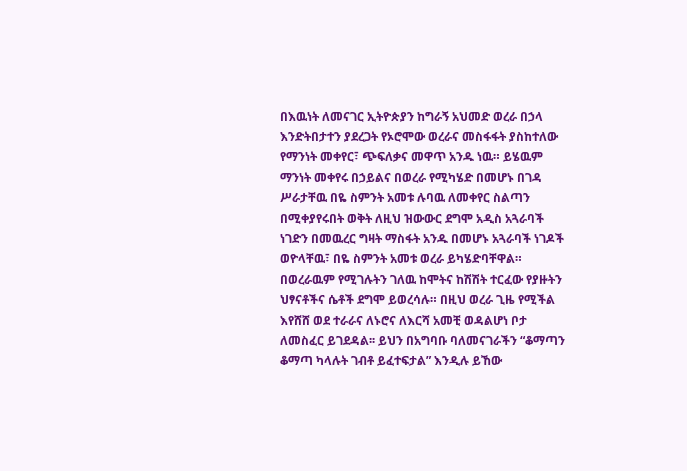በእዉነት ለመናገር ኢትዮጵያን ከግራኝ አህመድ ወረራ በኃላ እንድትበታተን ያደረጋት የኦሮሞው ወረራና መስፋፋት ያስከተለው የማንነት መቀየር፣ ጭፍለቃና መዋጥ አንዱ ነዉ። ይሄዉም ማንነት መቀየሩ በኃይልና በወረራ የሚካሄድ በመሆኑ በገዳ ሥራታቸዉ በዬ ስምንት አመቱ ሉባዉ ለመቀየር ስልጣን በሚቀያየሩበት ወቅት ለዚህ ዝውውር ደግሞ አዲስ አጓራባች ነገድን በመዉረር ግዛት ማስፋት አንዱ በመሆኑ አጓራባች ነገዶች ወዮላቸዉ፣ በዬ ስምንት አመቱ ወረራ ይካሄድባቸዋል። በወረራዉም የሚገሉትን ገለዉ ከሞትና ከሽሽት ተርፈው የያዙትን ህፃናቶችና ሴቶች ደግሞ ይወረሳሉ። በዚህ ወረራ ጊዜ የሚችል እየሸሸ ወደ ተራራና ለኑሮና ለእርሻ አመቺ ወዳልሆነ ቦታ ለመስፈር ይገደዳል፡፡ ይህን በአግባቡ ባለመናገራችን “ቆማጣን ቆማጣ ካላሉት ገብቶ ይፈተፍታል” እንዲሉ ይኸው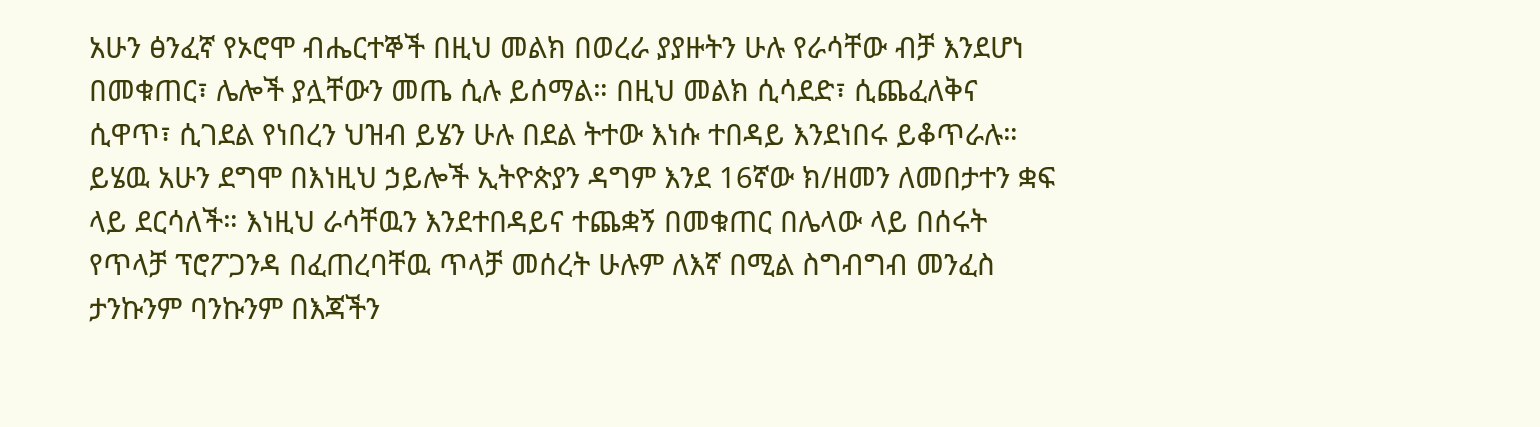አሁን ፅንፈኛ የኦሮሞ ብሔርተኞች በዚህ መልክ በወረራ ያያዙትን ሁሉ የራሳቸው ብቻ እንደሆነ በመቁጠር፣ ሌሎች ያሏቸውን መጤ ሲሉ ይሰማል። በዚህ መልክ ሲሳደድ፣ ሲጨፈለቅና ሲዋጥ፣ ሲገደል የነበረን ህዝብ ይሄን ሁሉ በደል ትተው እነሱ ተበዳይ እንደነበሩ ይቆጥራሉ። ይሄዉ አሁን ደግሞ በእነዚህ ኃይሎች ኢትዮጵያን ዳግም እንደ 16ኛው ክ/ዘመን ለመበታተን ቋፍ ላይ ደርሳለች። እነዚህ ራሳቸዉን እንደተበዳይና ተጨቋኝ በመቁጠር በሌላው ላይ በሰሩት የጥላቻ ፕሮፖጋንዳ በፈጠረባቸዉ ጥላቻ መሰረት ሁሉም ለእኛ በሚል ስግብግብ መንፈስ ታንኩንም ባንኩንም በእጃችን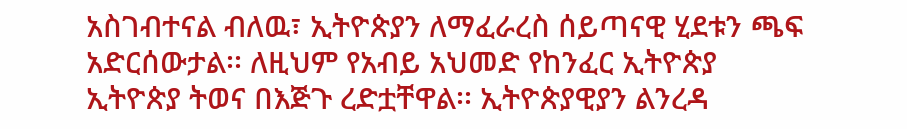አስገብተናል ብለዉ፣ ኢትዮጵያን ለማፈራረስ ሰይጣናዊ ሂደቱን ጫፍ አድርሰውታል፡፡ ለዚህም የአብይ አህመድ የከንፈር ኢትዮጵያ ኢትዮጵያ ትወና በእጅጉ ረድቷቸዋል፡፡ ኢትዮጵያዊያን ልንረዳ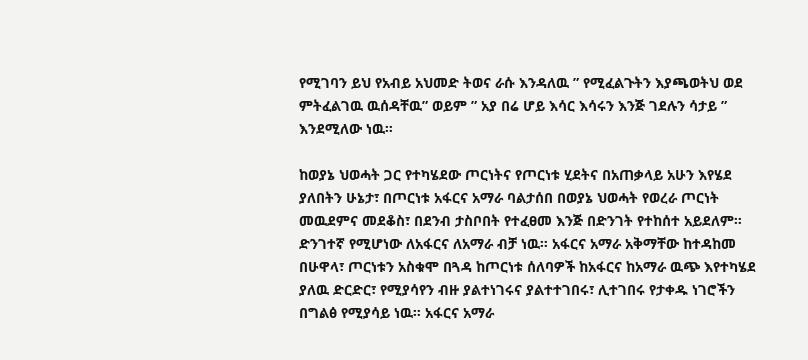የሚገባን ይህ የአብይ አህመድ ትወና ራሱ እንዳለዉ ” የሚፈልጉትን እያጫወትህ ወደ ምትፈልገዉ ዉሰዳቸዉ” ወይም ” አያ በሬ ሆይ እሳር እሳሩን እንጅ ገደሉን ሳታይ ” እንደሚለው ነዉ።

ከወያኔ ህወሓት ጋር የተካሄደው ጦርነትና የጦርነቱ ሂደትና በአጠቃላይ አሁን እየሄደ ያለበትን ሁኔታ፣ በጦርነቱ አፋርና አማራ ባልታሰበ በወያኔ ህወሓት የወረራ ጦርነት መዉደምና መደቆስ፣ በደንብ ታስቦበት የተፈፀመ እንጅ በድንገት የተከሰተ አይደለም። ድንገተኛ የሚሆነው ለአፋርና ለአማራ ብቻ ነዉ። አፋርና አማራ አቅማቸው ከተዳከመ በሁዋላ፣ ጦርነቱን አስቁሞ በጓዳ ከጦርነቱ ሰለባዎች ከአፋርና ከአማራ ዉጭ እየተካሄደ ያለዉ ድርድር፣ የሚያሳየን ብዙ ያልተነገሩና ያልተተገበሩ፣ ሊተገበሩ የታቀዱ ነገሮችን በግልፅ የሚያሳይ ነዉ። አፋርና አማራ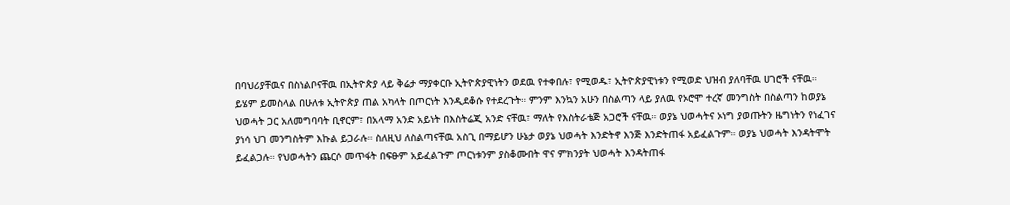በባህሪያቸዉና በስነልቦናቸዉ በኢትዮጵያ ላይ ቅሬታ ማያቀርቡ ኢትዮጵያዊነትን ወደዉ የተቀበሉ፣ የሚወዱ፣ ኢትዮጵያዊነቱን የሚወድ ህዝብ ያለባቸዉ ሀገሮች ናቸዉ። ይሄም ይመስላል በሁለቱ ኢትዮጵያ ጠል አካላት በጦርነት እንዲደቆሱ የተደረጉት። ምንም እንኳን አሁን በስልጣን ላይ ያለዉ የኦሮሞ ተረኛ መንግስት በስልጣን ከወያኔ ህወሓት ጋር አለመግባባት ቢኖርም፣ በአላማ አንድ አይነት በእስትሬጂ አንድ ናቸዉ፣ ማለት የእስትራቴጅ አጋሮች ናቸዉ። ወያኔ ህወሓትና ኦነግ ያወጡትን ዜግነትን የነፈገና ያነሳ ህገ መንግስትም እኩል ይጋራሉ። ስለዚህ ለስልጣናቸዉ አስጊ በማይሆን ሁኔታ ወያኔ ህወሓት እንድትኖ እንጅ እንድትጠፋ አይፈልጉም። ወያኔ ህወሓት እንዳትሞት ይፈልጋሉ። የህወሓትን ጨርሶ መጥፋት በፍፁም አይፈልጉም ጦርነቱንም ያስቆሙበት ዋና ምክንያት ህወሓት እንዳትጠፋ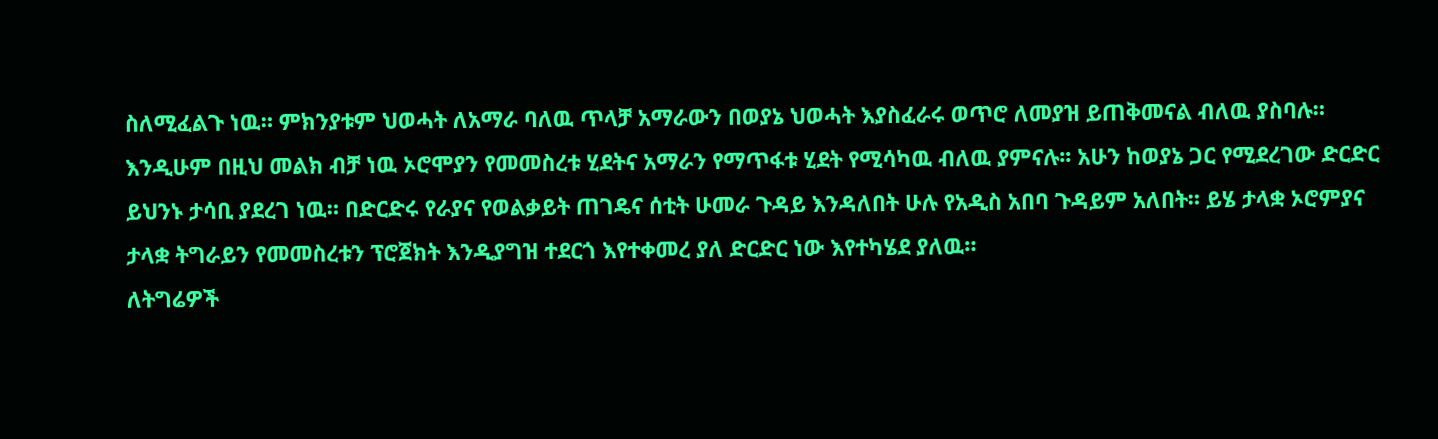ስለሚፈልጉ ነዉ። ምክንያቱም ህወሓት ለአማራ ባለዉ ጥላቻ አማራውን በወያኔ ህወሓት እያስፈራሩ ወጥሮ ለመያዝ ይጠቅመናል ብለዉ ያስባሉ። እንዲሁም በዚህ መልክ ብቻ ነዉ ኦሮሞያን የመመስረቱ ሂደትና አማራን የማጥፋቱ ሂደት የሚሳካዉ ብለዉ ያምናሉ፡፡ አሁን ከወያኔ ጋር የሚደረገው ድርድር ይህንኑ ታሳቢ ያደረገ ነዉ። በድርድሩ የራያና የወልቃይት ጠገዴና ሰቲት ሁመራ ጉዳይ እንዳለበት ሁሉ የአዲስ አበባ ጉዳይም አለበት። ይሄ ታላቋ ኦሮምያና ታላቋ ትግራይን የመመስረቱን ፕሮጀክት እንዲያግዝ ተደርጎ እየተቀመረ ያለ ድርድር ነው እየተካሄደ ያለዉ።
ለትግሬዎች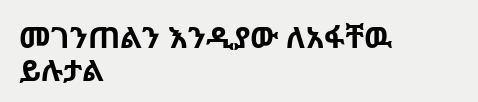መገንጠልን እንዲያው ለአፋቸዉ ይሉታል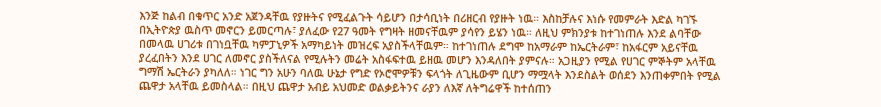እንጅ ከልብ በቁጥር አንድ አጀንዳቸዉ የያዙትና የሚፈልጉት ሳይሆን በታሳቢነት በሪዘርብ የያዙት ነዉ። እስከቻሉና እነሱ የመምራት እድል ካገኙ በኢትዮጵያ ዉስጥ መኖርን ይመርጣሉ፣ ያለፈው የ27 ዓመት የግዛት ዘመናቸዉም ያሳየን ይሄን ነዉ። ለዚህ ምክንያቱ ከተገነጠሉ እንደ ልባቸው በመላዉ ሀገሪቱ በገነቧቸዉ ካምፓኒዎች አማካይነት መዝረፍ አያስችላቸዉም። ከተገነጠሉ ደግሞ ከአማራም ከኤርትራም፣ ከአፋርም አይናቸዉ ያረፈበትን እንደ ሀገር ለመኖር ያስችለናል የሚሉትን መሬት አስፋፍተዉ ይዘዉ መሆን እንዳለበት ያምናሉ። አጋዚያን የሚል የሀገር ምኞትም አላቸዉ ግማሽ ኤርትራን ያካለለ። ነገር ግን አሁን ባለዉ ሁኔታ የግድ የኦሮሞዎቹን ፍላጎት ለጊዜውም ቢሆን ማሟላት እንደስልት ወሰደን እንጠቀምበት የሚል ጨዋታ አላቸዉ ይመስላል። በዚህ ጨዋታ አብይ አህመድ ወልቃይትንና ራያን ለእኛ ለትግሬዋች ከተሰጠን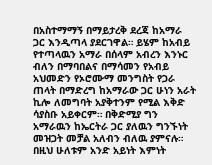በአስተማማኝ በማይታረቅ ደረጃ ከአማራ ጋር እንዲጣላ ያደርገዋል። ይሄም ከአብይ የተጣላዉን አማራ በሰላም አብረን እንኑር ብለን በማባበልና በማሳመን የአብይ አህመድን የኦሮሙማ መንግስት የጋራ ጠላት በማድረግ ከአማራው ጋር ሁነን አራት ኪሎ ለመግባት አያቅተንም የሚል እቅድ ሳያስቡ አይቀርም። በቅድሚያ ግን አማራዉን ከኤርትራ ጋር ያለዉን ግንኙነት መዝጋት መቻል አለብን ብለዉ ያምናሉ። በዚህ ሁለቱም አንድ አይነት እምነት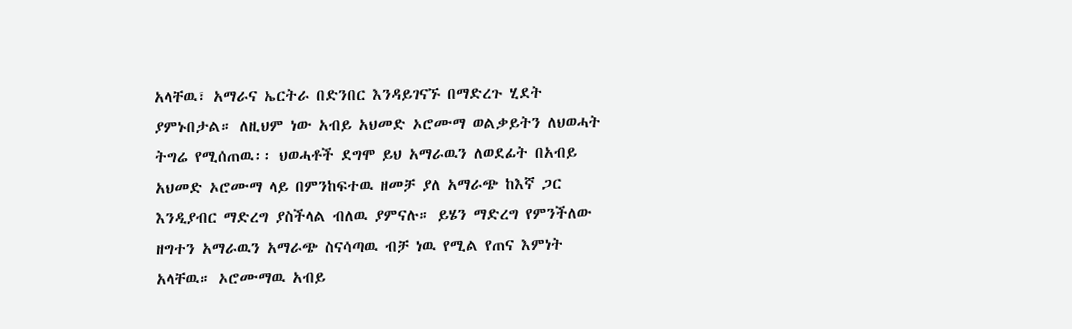አላቸዉ፣ አማራና ኤርትራ በድንበር እንዳይገናኙ በማድረጉ ሂደት ያምኑበታል። ለዚህም ነው አብይ አህመድ ኦሮሙማ ወልቃይትን ለህወሓት ትግሬ የሚሰጠዉ፡፡ ህወሓቶች ደግሞ ይህ አማራዉን ለወደፊት በአብይ አህመድ ኦሮሙማ ላይ በምንከፍተዉ ዘመቻ ያለ አማራጭ ከእኛ ጋር እንዲያብር ማድረግ ያስችላል ብለዉ ያምናሉ። ይሄን ማድረግ የምንችለው ዘግተን አማራዉን አማራጭ ስናሳጣዉ ብቻ ነዉ የሚል የጠና እምነት አላቸዉ። ኦሮሙማዉ አብይ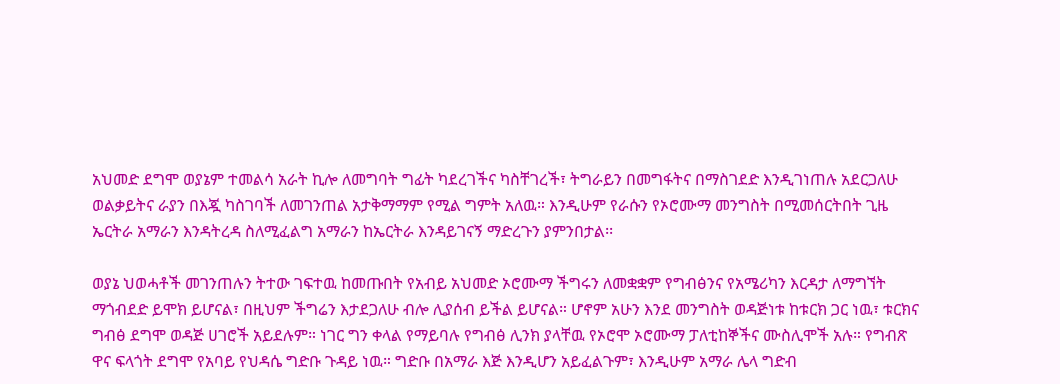አህመድ ደግሞ ወያኔም ተመልሳ አራት ኪሎ ለመግባት ግፊት ካደረገችና ካስቸገረች፣ ትግራይን በመግፋትና በማስገደድ እንዲገነጠሉ አደርጋለሁ ወልቃይትና ራያን በእጇ ካስገባች ለመገንጠል አታቅማማም የሚል ግምት አለዉ። እንዲሁም የራሱን የኦሮሙማ መንግስት በሚመሰርትበት ጊዜ ኤርትራ አማራን እንዳትረዳ ስለሚፈልግ አማራን ከኤርትራ እንዳይገናኝ ማድረጉን ያምንበታል፡፡

ወያኔ ህወሓቶች መገንጠሉን ትተው ገፍተዉ ከመጡበት የአብይ አህመድ ኦሮሙማ ችግሩን ለመቋቋም የግብፅንና የአሜሪካን እርዳታ ለማግኘት ማጎብደድ ይሞክ ይሆናል፣ በዚህም ችግሬን እታደጋለሁ ብሎ ሊያሰብ ይችል ይሆናል። ሆኖም አሁን እንደ መንግስት ወዳጅነቱ ከቱርክ ጋር ነዉ፣ ቱርክና ግብፅ ደግሞ ወዳጅ ሀገሮች አይደሉም። ነገር ግን ቀላል የማይባሉ የግብፅ ሊንክ ያላቸዉ የኦሮሞ ኦሮሙማ ፓለቲከኞችና ሙስሊሞች አሉ። የግብጽ ዋና ፍላጎት ደግሞ የአባይ የህዳሴ ግድቡ ጉዳይ ነዉ። ግድቡ በአማራ እጅ እንዲሆን አይፈልጉም፣ እንዲሁም አማራ ሌላ ግድብ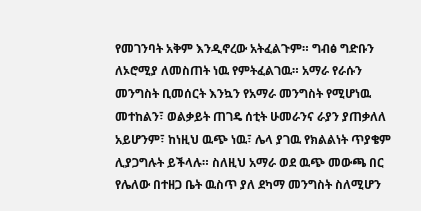የመገንባት አቅም እንዲኖረው አትፈልጉም። ግብፅ ግድቡን ለኦሮሚያ ለመስጠት ነዉ የምትፈልገዉ። አማራ የራሱን መንግስት ቢመሰርት እንኳን የአማራ መንግስት የሚሆነዉ መተከልን፣ ወልቃይት ጠገዴ ሰቲት ሁመራንና ራያን ያጠቃለለ አይሆንም፣ ከነዚህ ዉጭ ነዉ፣ ሌላ ያገዉ የክልልነት ጥያቄም ሊያጋግሉት ይችላሉ። ስለዚህ አማራ ወደ ዉጭ መውጫ በር የሌለው በተዘጋ ቤት ዉስጥ ያለ ደካማ መንግስት ስለሚሆን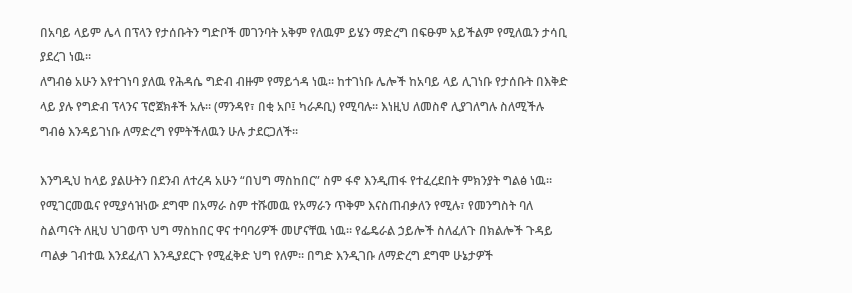በአባይ ላይም ሌላ በፕላን የታሰቡትን ግድቦች መገንባት አቅም የለዉም ይሄን ማድረግ በፍፁም አይችልም የሚለዉን ታሳቢ ያደረገ ነዉ።
ለግብፅ አሁን እየተገነባ ያለዉ የሕዳሴ ግድብ ብዙም የማይጎዳ ነዉ። ከተገነቡ ሌሎች ከአባይ ላይ ሊገነቡ የታሰቡት በእቅድ ላይ ያሉ የግድብ ፕላንና ፕሮጀክቶች አሉ። (ማንዳየ፣ በቂ አቦ፤ ካራዶቢ) የሚባሉ። እነዚህ ለመስኖ ሊያገለግሉ ስለሚችሉ ግብፅ እንዳይገነቡ ለማድረግ የምትችለዉን ሁሉ ታደርጋለች፡፡

እንግዲህ ከላይ ያልሁትን በደንብ ለተረዳ አሁን “በህግ ማስከበር” ስም ፋኖ እንዲጠፋ የተፈረደበት ምክንያት ግልፅ ነዉ። የሚገርመዉና የሚያሳዝነው ደግሞ በአማራ ስም ተሹመዉ የአማራን ጥቅም እናስጠብቃለን የሚሉ፣ የመንግስት ባለ ስልጣናት ለዚህ ህገወጥ ህግ ማስከበር ዋና ተባባሪዎች መሆናቸዉ ነዉ። የፌዴራል ኃይሎች ስለፈለጉ በክልሎች ጉዳይ ጣልቃ ገብተዉ እንደፈለገ እንዲያደርጉ የሚፈቅድ ህግ የለም። በግድ እንዲገቡ ለማድረግ ደግሞ ሁኔታዎች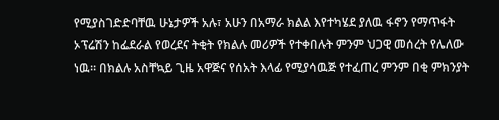የሚያስገድድባቸዉ ሁኔታዎች አሉ፣ አሁን በአማራ ክልል እየተካሄደ ያለዉ ፋኖን የማጥፋት ኦፕሬሽን ከፌደራል የወረደና ትቂት የክልሉ መሪዎች የተቀበሉት ምንም ህጋዊ መሰረት የሌለው ነዉ። በክልሉ አስቸኳይ ጊዜ አዋጅና የሰአት እላፊ የሚያሳዉጅ የተፈጠረ ምንም በቂ ምክንያት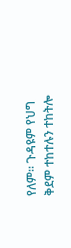የለም። ጉዳዩም የህግ ቅደም ተከተሉን ተከትሎ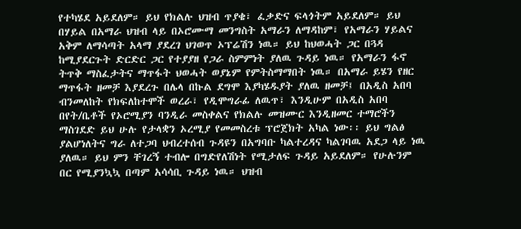የተካሄደ አይደለም። ይህ የክልሉ ህዝብ ጥያቄ፣ ፈቃድና ፍላጎትም አይደለም። ይህ በሃይል በአማራ ህዝብ ላይ በኦሮሙማ መንግስት አማራን ለማዳከም፣ የአማራን ሃይልና አቅም ለማሳጣት አላማ ያደረገ ህገወጥ ኦፕሬሽን ነዉ። ይህ ከህወሓት ጋር በጓዳ ከሚያደርጉት ድርድር ጋር የተያያዘ የጋራ ስምምነት ያለዉ ጉዳይ ነዉ። የአማራን ፋኖ ትጥቅ ማስፈታትና ማጥፋት ህወሓት ወያኔም የምትስማማበት ነዉ። በአማራ ይሄን የዘር ማጥፋት ዘመቻ እያደረጉ በሌላ በኩል ደግሞ እያካሄዱያት ያለዉ ዘመቻ፤ በአዲስ አበባ ብንመለከት የክፍለከተሞች ወረራ፣ የዲሞግራፊ ለዉጥ፣ እንዲሁም በአዲስ አበባ በየት/ቤቶች የኦሮሚያን ባንዲራ መስቀልና የክልሉ መዝሙር እንዲዘመር ተማሮችን ማስገደድ ይህ ሁሉ የታላቋን ኦረሚያ የመመስረቱ ፕሮጀክት አካል ነው፡፡ ይህ ግልፅ ያልሆነለትና ግራ ለተጋባ ህብረተሰብ ጉዳዩን በአግባቡ ካልተረዳና ካልገባዉ አደጋ ላይ ነዉ ያለዉ። ይህ ምን ቸገረኝ ተብሎ በግድየለሽነት የሚታለፍ ጉዳይ አይደለም። የሁሉንም በር የሚያንኳኳ በጣም አሳሳቢ ጉዳይ ነዉ። ህዝብ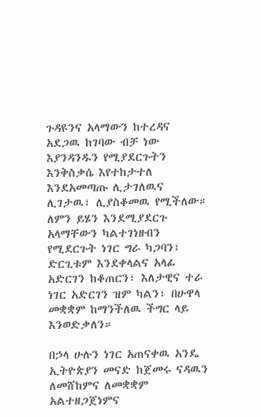ጉዳዩንና አላማውን ከተረዳና አደጋዉ ከገባው ብቻ ነው እያንዳንዱን የሚያደርጉትን እንቅስቃሴ እየተከታተለ እንደአመጣጡ ሊታገለዉና ሊገታዉ፣ ሊያስቆመዉ የሚችለው።
ለምን ይሄን እንደሚያደርጉ አላማቸውን ካልተገነዘብን የሚደርጉት ነገር ግራ ካጋባን፣ ድርጊቱም እንደቀላልና አላፊ አድርገን ከቆጠርን፣ እለታዊና ተራ ነገር አድርገን ዝም ካልን፣ በሁዋላ መቋቋም ከማንችለዉ ችግር ላይ እንወድቃለን።

በኃላ ሁሉን ነገር አጠናቀዉ አንዴ ኢትዮጵያን መናድ ከጀመሩ ናዳዉን ለመሸከምና ለመቋቋም አልተዘጋጀነምና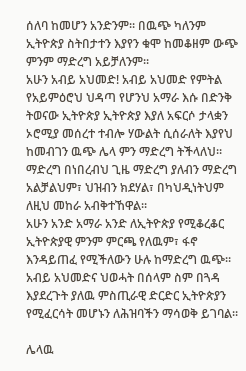ሰለባ ከመሆን አንድንም። በዉጭ ካለንም ኢትዮጵያ ስትበታተን እያየን ቁሞ ከመቆዘም ውጭ ምንም ማድረግ አይቻለንም፡፡
አሁን አብይ አህመድ! አብይ አህመድ የምትል የአይምዕሮህ ህዳጣ የሆንህ አማራ እሱ በድንቅ ትወናው ኢትዮጵያ ኢትዮጵያ እያለ አፍርሶ ታላቋን ኦሮሚያ መሰረተ ተብሎ ሃውልት ሲሰራለት እያየህ ከመብገን ዉጭ ሌላ ምን ማድረግ ትችላለህ። ማድረግ በነበረብህ ጊዜ ማድረግ ያለብን ማድረግ አልቻልህም፣ ህዝብን ክደሃል፣ በካህዲነትህም ለዚህ መከራ አብቅተኸዋል፡፡
አሁን አንድ አማራ አንድ ለኢትዮጵያ የሚቆረቆር ኢትዮጵያዊ ምንም ምርጫ የለዉም፣ ፋኖ እንዳይጠፈ የሚችለውን ሁሉ ከማድረግ ዉጭ። አብይ አህመድና ህወሓት በሰላም ስም በጓዳ እያደረጉት ያለዉ ምስጢራዊ ድርድር ኢትዮጵያን የሚፈርሳት መሆኑን ለሕዝባችን ማሳወቅ ይገባል።

ሌላዉ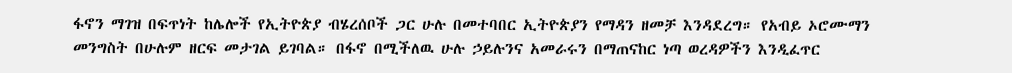ፋኖን ማገዝ በፍጥነት ከሌሎች የኢትዮጵያ ብሄረሰቦች ጋር ሁሉ በመተባበር ኢትዮጵያን የማዳን ዘመቻ እንዳደረግ። የአብይ ኦሮሙማን መንግስት በሁሉም ዘርፍ መታገል ይገባል። በፋኖ በሚችለዉ ሁሉ ኃይሉንና አመራሩን በማጠናከር ነጣ ወረዳዎችን እንዲፈጥር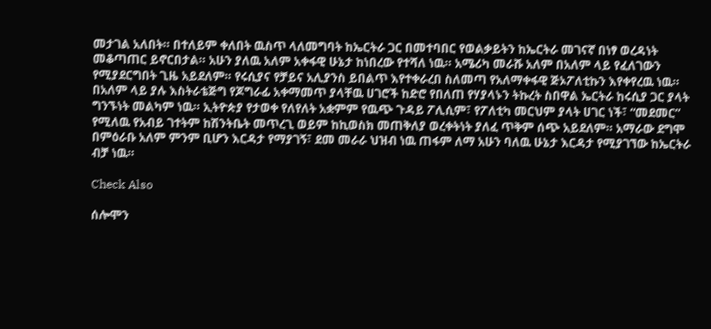መታገል አለበት። በተለይም ቀለበት ዉስጥ ላለመግባት ከኤርትራ ጋር በመተባበር የወልቃይትን ከኤርትራ መገናኛ በነፃ ወረዳነት መቆጣጠር ይኖርበታል። አሁን ያለዉ አለም አቀፋዊ ሁኔታ ከነበረው የተሻለ ነዉ። አሜሪካ መራሹ አለም በአለም ላይ የፈለገውን የሚያደርግበት ጊዜ አይደለም። የሩሲያና የቻይና አሊያንስ ይበልጥ እየተቀራረበ ስለመጣ የአለማቀፋዊ ጅኦፖለቲኩን እየቀየረዉ ነዉ። በአለም ላይ ያሉ እስትራቴጅግ የጆግራፊ አቀማመጥ ያላቸዉ ሀገሮች ከድሮ የበለጠ የሃያላኑን ትኩረት ስበዋል ኤርትራ ከሩሲያ ጋር ያላት ግንኙነት መልካም ነዉ። ኢትዮጵያ የታወቀ የለየለት አቋምም የዉጭ ጉዳይ ፖሊሲም፣ የፖለቲካ መርህም ያላት ሀገር ነች፣ “መደመር” የሚለዉ የአብይ ገተትም ከሽንትቤት መጥረጊ ወይም ከኪወስክ መጠቅለያ ወረቀትነት ያለፈ ጥቅም ሰጭ አይደለም። አማራው ደግሞ በምዕራቡ አለም ምንም ቢሆን እርዳታ የማያገኝ፣ ደመ መራራ ህዝብ ነዉ ጠፋም ለማ አሁን ባለዉ ሁኔታ እርዳታ የሚያገኘው ከኤርትራ ብቻ ነዉ።

Check Also

ሰሎሞን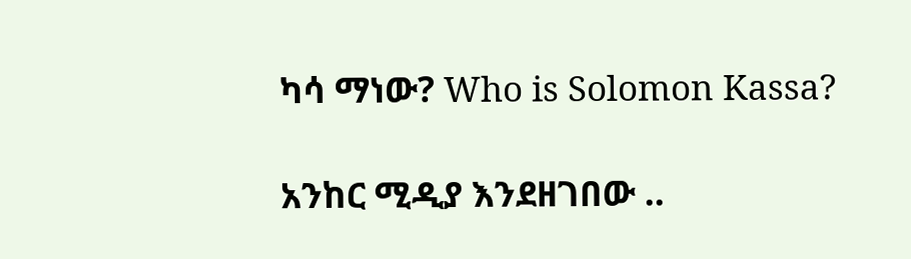ካሳ ማነው? Who is Solomon Kassa?

አንከር ሚዲያ እንደዘገበው ..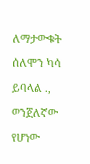ለማታውቁት ሰለሞን ካሳ ይባላል ., ወንጀለኛው የሆነው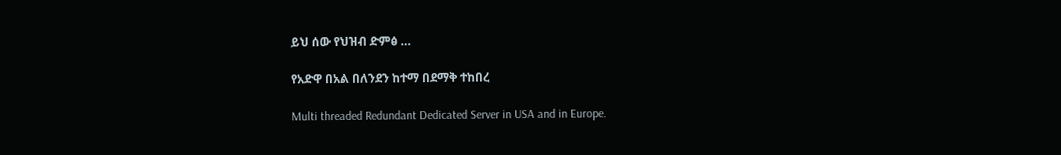ይህ ሰው የህዝብ ድምፅ …

የአድዋ በአል በለንደን ከተማ በደማቅ ተከበረ

Multi threaded Redundant Dedicated Server in USA and in Europe.